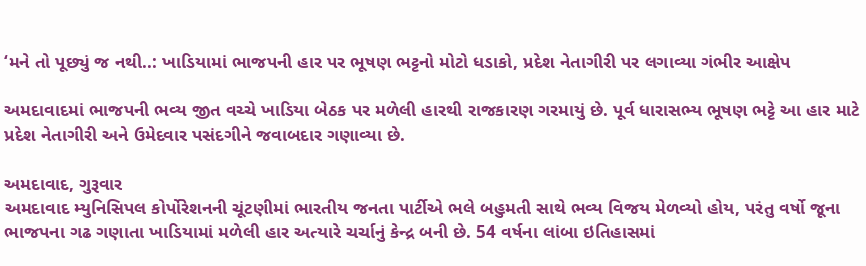‘મને તો પૂછ્યું જ નથી..: ખાડિયામાં ભાજપની હાર પર ભૂષણ ભટ્ટનો મોટો ધડાકો, પ્રદેશ નેતાગીરી પર લગાવ્યા ગંભીર આક્ષેપ

અમદાવાદમાં ભાજપની ભવ્ય જીત વચ્ચે ખાડિયા બેઠક પર મળેલી હારથી રાજકારણ ગરમાયું છે. પૂર્વ ધારાસભ્ય ભૂષણ ભટ્ટે આ હાર માટે પ્રદેશ નેતાગીરી અને ઉમેદવાર પસંદગીને જવાબદાર ગણાવ્યા છે.

અમદાવાદ, ગુરૂવાર
અમદાવાદ મ્યુનિસિપલ કોર્પોરેશનની ચૂંટણીમાં ભારતીય જનતા પાર્ટીએ ભલે બહુમતી સાથે ભવ્ય વિજય મેળવ્યો હોય, પરંતુ વર્ષો જૂના ભાજપના ગઢ ગણાતા ખાડિયામાં મળેલી હાર અત્યારે ચર્ચાનું કેન્દ્ર બની છે. 54 વર્ષના લાંબા ઇતિહાસમાં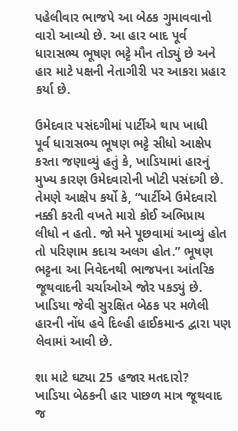પહેલીવાર ભાજપે આ બેઠક ગુમાવવાનો વારો આવ્યો છે. આ હાર બાદ પૂર્વ ધારાસભ્ય ભૂષણ ભટ્ટે મૌન તોડ્યું છે અને હાર માટે પક્ષની નેતાગીરી પર આકરા પ્રહાર કર્યા છે.

ઉમેદવાર પસંદગીમાં પાર્ટીએ થાપ ખાધી
પૂર્વ ધારાસભ્ય ભૂષણ ભટ્ટે સીધો આક્ષેપ કરતા જણાવ્યું હતું કે, ખાડિયામાં હારનું મુખ્ય કારણ ઉમેદવારોની ખોટી પસંદગી છે. તેમણે આક્ષેપ કર્યો કે, “પાર્ટીએ ઉમેદવારો નક્કી કરતી વખતે મારો કોઈ અભિપ્રાય લીધો ન હતો. જો મને પૂછવામાં આવ્યું હોત તો પરિણામ કદાચ અલગ હોત.” ભૂષણ ભટ્ટના આ નિવેદનથી ભાજપના આંતરિક જૂથવાદની ચર્ચાઓએ જોર પકડ્યું છે. ખાડિયા જેવી સુરક્ષિત બેઠક પર મળેલી હારની નોંધ હવે દિલ્હી હાઈકમાન્ડ દ્વારા પણ લેવામાં આવી છે.

શા માટે ઘટ્યા 25 હજાર મતદારો?
ખાડિયા બેઠકની હાર પાછળ માત્ર જૂથવાદ જ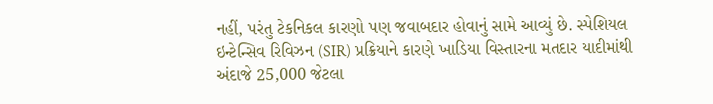નહીં, પરંતુ ટેકનિકલ કારણો પણ જવાબદાર હોવાનું સામે આવ્યું છે. સ્પેશિયલ ઇન્ટેન્સિવ રિવિઝન (SIR) પ્રક્રિયાને કારણે ખાડિયા વિસ્તારના મતદાર યાદીમાંથી અંદાજે 25,000 જેટલા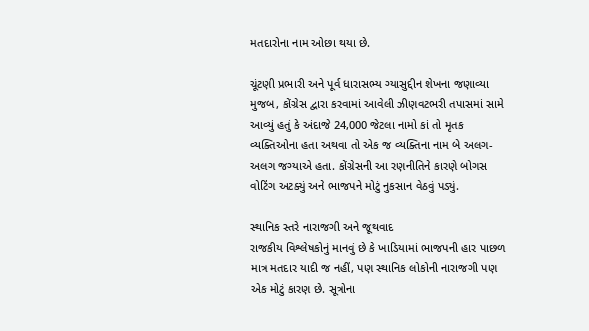મતદારોના નામ ઓછા થયા છે.

ચૂંટણી પ્રભારી અને પૂર્વ ધારાસભ્ય ગ્યાસુદ્દીન શેખના જણાવ્યા મુજબ, કોંગ્રેસ દ્વારા કરવામાં આવેલી ઝીણવટભરી તપાસમાં સામે આવ્યું હતું કે અંદાજે 24,000 જેટલા નામો કાં તો મૃતક વ્યક્તિઓના હતા અથવા તો એક જ વ્યક્તિના નામ બે અલગ-અલગ જગ્યાએ હતા. કોંગ્રેસની આ રણનીતિને કારણે બોગસ વોટિંગ અટક્યું અને ભાજપને મોટું નુકસાન વેઠવું પડ્યું.

સ્થાનિક સ્તરે નારાજગી અને જૂથવાદ
રાજકીય વિશ્લેષકોનું માનવું છે કે ખાડિયામાં ભાજપની હાર પાછળ માત્ર મતદાર યાદી જ નહીં, પણ સ્થાનિક લોકોની નારાજગી પણ એક મોટું કારણ છે. સૂત્રોના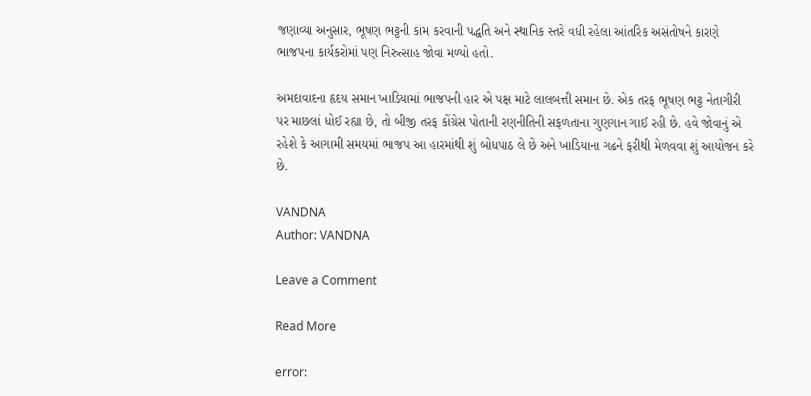જણાવ્યા અનુસાર, ભૂષણ ભટ્ટની કામ કરવાની પદ્ધતિ અને સ્થાનિક સ્તરે વધી રહેલા આંતરિક અસંતોષને કારણે ભાજપના કાર્યકરોમાં પણ નિરુત્સાહ જોવા મળ્યો હતો.

અમદાવાદના હૃદય સમાન ખાડિયામાં ભાજપની હાર એ પક્ષ માટે લાલબત્તી સમાન છે. એક તરફ ભૂષણ ભટ્ટ નેતાગીરી પર માછલાં ધોઈ રહ્યા છે, તો બીજી તરફ કોંગ્રેસ પોતાની રણનીતિની સફળતાના ગુણગાન ગાઈ રહી છે. હવે જોવાનું એ રહેશે કે આગામી સમયમાં ભાજપ આ હારમાંથી શું બોધપાઠ લે છે અને ખાડિયાના ગઢને ફરીથી મેળવવા શું આયોજન કરે છે.

VANDNA
Author: VANDNA

Leave a Comment

Read More

error: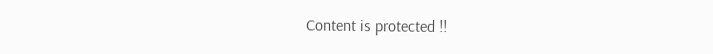Content is protected !!